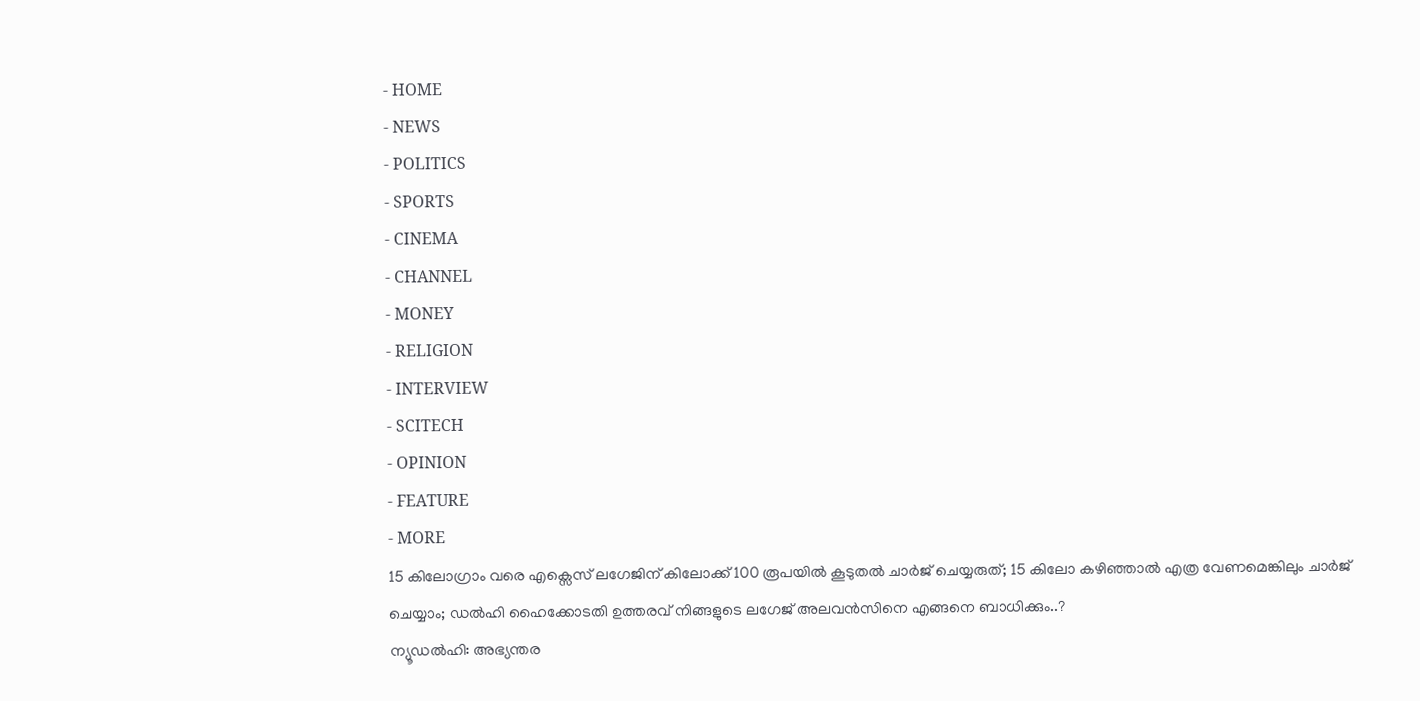- HOME
- NEWS
- POLITICS
- SPORTS
- CINEMA
- CHANNEL
- MONEY
- RELIGION
- INTERVIEW
- SCITECH
- OPINION
- FEATURE
- MORE
15 കിലോഗ്രാം വരെ എക്സെസ് ലഗേജിന് കിലോക്ക് 100 രൂപയിൽ കൂടുതൽ ചാർജ് ചെയ്യരുത്; 15 കിലോ കഴിഞ്ഞാൽ എത്ര വേണമെങ്കിലും ചാർജ് ചെയ്യാം; ഡൽഹി ഹൈക്കോടതി ഉത്തരവ് നിങ്ങളുടെ ലഗേജ് അലവൻസിനെ എങ്ങനെ ബാധിക്കും..?
ന്യൂഡൽഹി: അഭ്യന്തര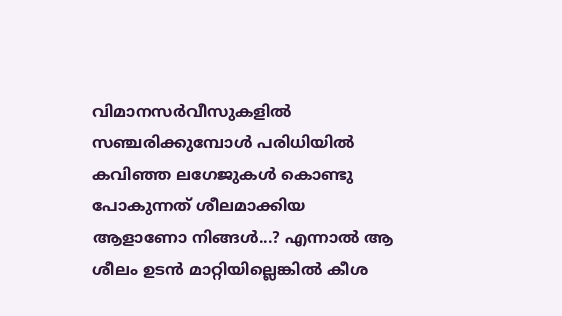വിമാനസർവീസുകളിൽ സഞ്ചരിക്കുമ്പോൾ പരിധിയിൽ കവിഞ്ഞ ലഗേജുകൾ കൊണ്ടു പോകുന്നത് ശീലമാക്കിയ ആളാണോ നിങ്ങൾ...? എന്നാൽ ആ ശീലം ഉടൻ മാറ്റിയില്ലെങ്കിൽ കീശ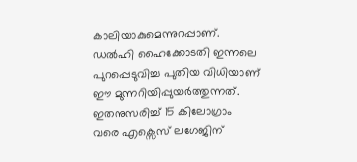കാലിയാകുമെന്നുറപ്പാണ്. ഡൽഹി ഹൈക്കോടതി ഇന്നലെ പുറപ്പെടുവിച്ച പുതിയ വിധിയാണ് ഈ മുന്നറിയിപ്പുയർത്തുന്നത്. ഇതനുസരിച്ച് 15 കിലോഗ്രാം വരെ എക്സെസ് ലഗേജിന്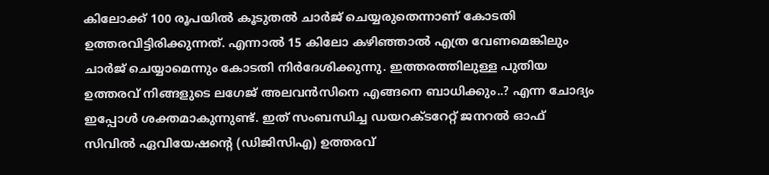കിലോക്ക് 100 രൂപയിൽ കൂടുതൽ ചാർജ് ചെയ്യരുതെന്നാണ് കോടതി ഉത്തരവിട്ടിരിക്കുന്നത്. എന്നാൽ 15 കിലോ കഴിഞ്ഞാൽ എത്ര വേണമെങ്കിലും ചാർജ് ചെയ്യാമെന്നും കോടതി നിർദേശിക്കുന്നു. ഇത്തരത്തിലുള്ള പുതിയ ഉത്തരവ് നിങ്ങളുടെ ലഗേജ് അലവൻസിനെ എങ്ങനെ ബാധിക്കും..? എന്ന ചോദ്യം ഇപ്പോൾ ശക്തമാകുന്നുണ്ട്. ഇത് സംബന്ധിച്ച ഡയറക്ടറേറ്റ് ജനറൽ ഓഫ് സിവിൽ ഏവിയേഷന്റെ (ഡിജിസിഎ) ഉത്തരവ്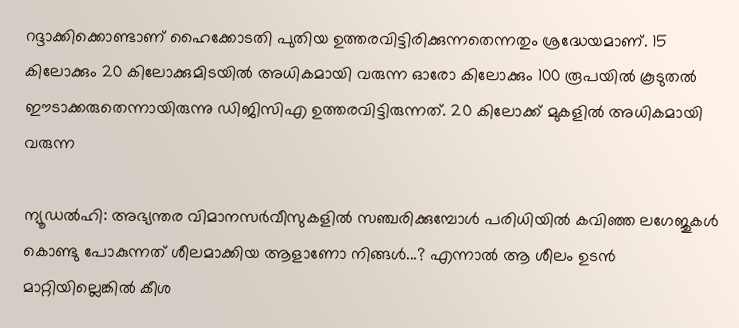റദ്ദാക്കിക്കൊണ്ടാണ് ഹൈക്കോടതി പുതിയ ഉത്തരവിട്ടിരിക്കുന്നതെന്നതും ശ്രദ്ധേയമാണ്. 15 കിലോക്കും 20 കിലോക്കുമിടയിൽ അധികമായി വരുന്ന ഓരോ കിലോക്കും 100 രൂപയിൽ കൂടുതൽ ഈടാക്കരുതെന്നായിരുന്നു ഡിജിസിഎ ഉത്തരവിട്ടിരുന്നത്. 20 കിലോക്ക് മുകളിൽ അധികമായി വരുന്ന

ന്യൂഡൽഹി: അഭ്യന്തര വിമാനസർവീസുകളിൽ സഞ്ചരിക്കുമ്പോൾ പരിധിയിൽ കവിഞ്ഞ ലഗേജുകൾ കൊണ്ടു പോകുന്നത് ശീലമാക്കിയ ആളാണോ നിങ്ങൾ...? എന്നാൽ ആ ശീലം ഉടൻ മാറ്റിയില്ലെങ്കിൽ കീശ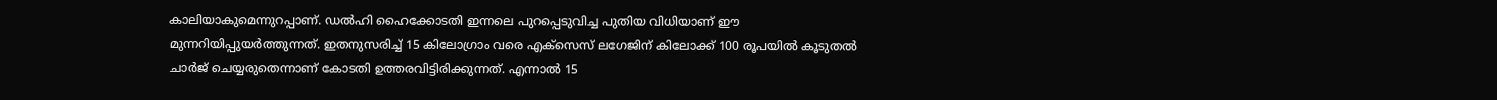കാലിയാകുമെന്നുറപ്പാണ്. ഡൽഹി ഹൈക്കോടതി ഇന്നലെ പുറപ്പെടുവിച്ച പുതിയ വിധിയാണ് ഈ മുന്നറിയിപ്പുയർത്തുന്നത്. ഇതനുസരിച്ച് 15 കിലോഗ്രാം വരെ എക്സെസ് ലഗേജിന് കിലോക്ക് 100 രൂപയിൽ കൂടുതൽ ചാർജ് ചെയ്യരുതെന്നാണ് കോടതി ഉത്തരവിട്ടിരിക്കുന്നത്. എന്നാൽ 15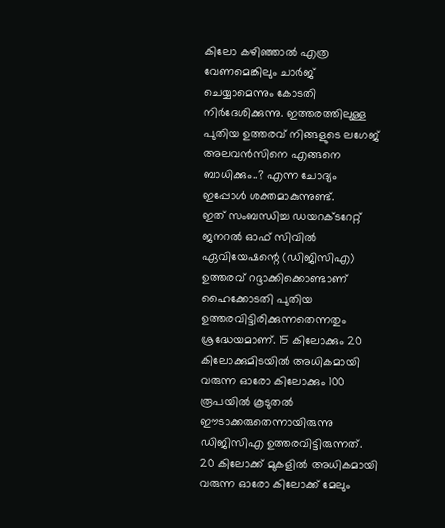കിലോ കഴിഞ്ഞാൽ എത്ര വേണമെങ്കിലും ചാർജ് ചെയ്യാമെന്നും കോടതി നിർദേശിക്കുന്നു. ഇത്തരത്തിലുള്ള പുതിയ ഉത്തരവ് നിങ്ങളുടെ ലഗേജ് അലവൻസിനെ എങ്ങനെ ബാധിക്കും..? എന്ന ചോദ്യം ഇപ്പോൾ ശക്തമാകുന്നുണ്ട്.
ഇത് സംബന്ധിച്ച ഡയറക്ടറേറ്റ് ജനറൽ ഓഫ് സിവിൽ ഏവിയേഷന്റെ (ഡിജിസിഎ) ഉത്തരവ് റദ്ദാക്കിക്കൊണ്ടാണ് ഹൈക്കോടതി പുതിയ ഉത്തരവിട്ടിരിക്കുന്നതെന്നതും ശ്രദ്ധേയമാണ്. 15 കിലോക്കും 20 കിലോക്കുമിടയിൽ അധികമായി വരുന്ന ഓരോ കിലോക്കും 100 രൂപയിൽ കൂടുതൽ ഈടാക്കരുതെന്നായിരുന്നു ഡിജിസിഎ ഉത്തരവിട്ടിരുന്നത്. 20 കിലോക്ക് മുകളിൽ അധികമായി വരുന്ന ഓരോ കിലോക്ക് മേലും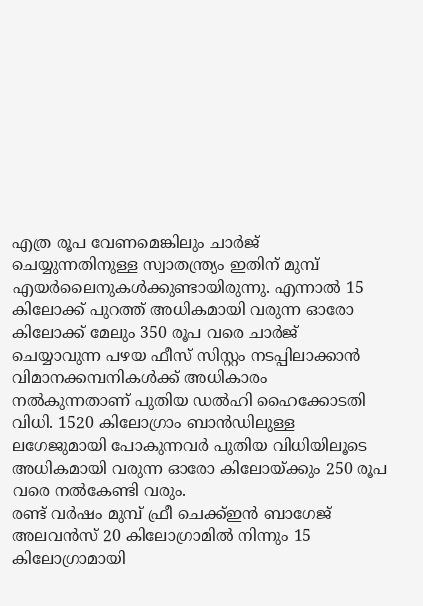എത്ര രൂപ വേണമെങ്കിലും ചാർജ് ചെയ്യുന്നതിനുള്ള സ്വാതന്ത്ര്യം ഇതിന് മുമ്പ് എയർലൈനുകൾക്കുണ്ടായിരുന്നു. എന്നാൽ 15 കിലോക്ക് പുറത്ത് അധികമായി വരുന്ന ഓരോ കിലോക്ക് മേലും 350 രൂപ വരെ ചാർജ് ചെയ്യാവുന്ന പഴയ ഫീസ് സിസ്റ്റം നടപ്പിലാക്കാൻ വിമാനക്കമ്പനികൾക്ക് അധികാരം നൽകുന്നതാണ് പുതിയ ഡൽഹി ഹൈക്കോടതി വിധി. 1520 കിലോഗ്രാം ബാൻഡിലുള്ള ലഗേജുമായി പോകുന്നവർ പുതിയ വിധിയിലൂടെ അധികമായി വരുന്ന ഓരോ കിലോയ്ക്കും 250 രൂപ വരെ നൽകേണ്ടി വരും.
രണ്ട് വർഷം മുമ്പ് ഫ്രീ ചെക്ക്ഇൻ ബാഗേജ് അലവൻസ് 20 കിലോഗ്രാമിൽ നിന്നും 15 കിലോഗ്രാമായി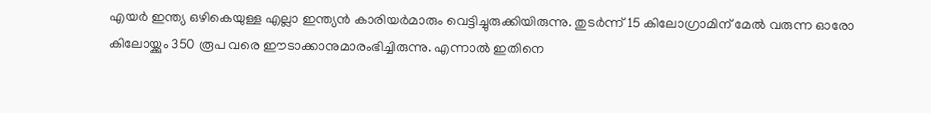എയർ ഇന്ത്യ ഒഴികെയുള്ള എല്ലാ ഇന്ത്യൻ കാരിയർമാരും വെട്ടിച്ചുരുക്കിയിരുന്നു. തുടർന്ന് 15 കിലോഗ്രാമിന് മേൽ വരുന്ന ഓരോ കിലോയ്ക്കും 350 രൂപ വരെ ഈടാക്കാനുമാരംഭിച്ചിരുന്നു. എന്നാൽ ഇതിനെ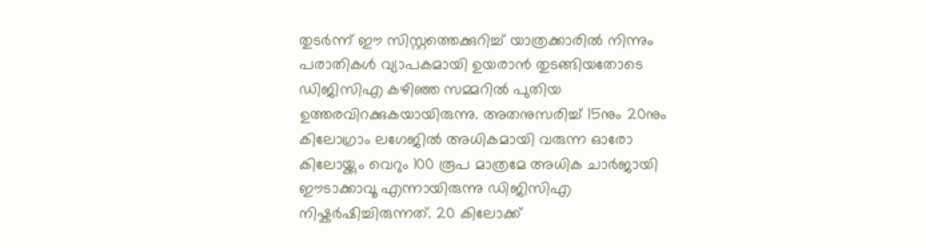തുടർന്ന് ഈ സിസ്റ്റത്തെക്കുറിച്ച് യാത്രക്കാരിൽ നിന്നും പരാതികൾ വ്യാപകമായി ഉയരാൻ തുടങ്ങിയതോടെ ഡിജിസിഎ കഴിഞ്ഞ സമ്മറിൽ പുതിയ ഉത്തരവിറക്കുകയായിരുന്നു. അതനുസരിച്ച് 15നും 20നും കിലോഗ്രാം ലഗേജിൽ അധികമായി വരുന്ന ഓരോ കിലോയ്ക്കും വെറും 100 രൂപ മാത്രമേ അധിക ചാർജായി ഈടാക്കാവൂ എന്നായിരുന്നു ഡിജിസിഎ നിഷ്കർഷിച്ചിരുന്നത്. 20 കിലോക്ക്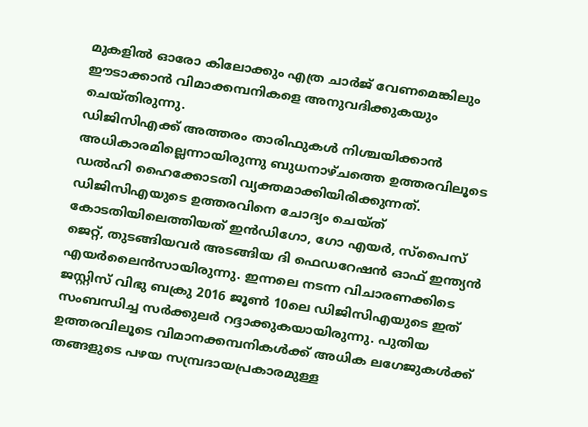മുകളിൽ ഓരോ കിലോക്കും എത്ര ചാർജ് വേണമെങ്കിലും ഈടാക്കാൻ വിമാക്കമ്പനികളെ അനുവദിക്കുകയും ചെയ്തിരുന്നു.
ഡിജിസിഎക്ക് അത്തരം താരിഫുകൾ നിശ്ചയിക്കാൻ അധികാരമില്ലെന്നായിരുന്നു ബുധനാഴ്ചത്തെ ഉത്തരവിലൂടെ ഡൽഹി ഹൈക്കോടതി വ്യക്തമാക്കിയിരിക്കുന്നത്. ഡിജിസിഎയുടെ ഉത്തരവിനെ ചോദ്യം ചെയ്ത് കോടതിയിലെത്തിയത് ഇൻഡിഗോ, ഗോ എയർ, സ്പൈസ് ജെറ്റ്, തുടങ്ങിയവർ അടങ്ങിയ ദി ഫെഡറേഷൻ ഓഫ് ഇന്ത്യൻ എയർലൈൻസായിരുന്നു. ഇന്നലെ നടന്ന വിചാരണക്കിടെ ജസ്റ്റിസ് വിഭു ബക്രു 2016 ജൂൺ 10ലെ ഡിജിസിഎയുടെ ഇത് സംബന്ധിച്ച സർക്കുലർ റദ്ദാക്കുകയായിരുന്നു. പുതിയ ഉത്തരവിലൂടെ വിമാനക്കമ്പനികൾക്ക് അധിക ലഗേജുകൾക്ക് തങ്ങളുടെ പഴയ സമ്പ്രദായപ്രകാരമുള്ള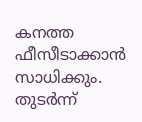കനത്ത ഫീസീടാക്കാൻ സാധിക്കും. തുടർന്ന്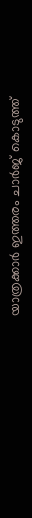യാത്രക്കാർ ഇത്തരം ചാർജ് കൊടുത്ത്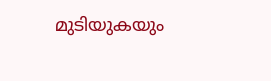മുടിയുകയും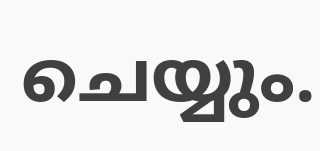ചെയ്യും.